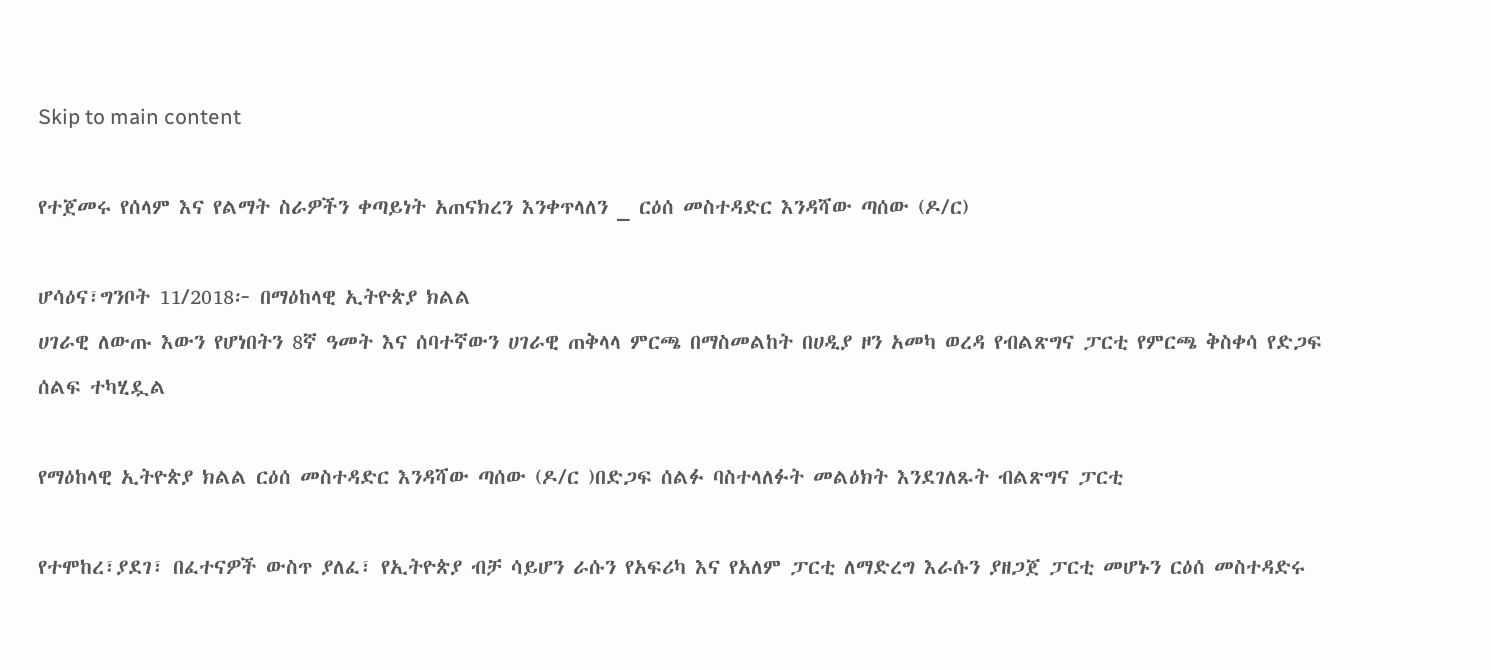Skip to main content

የተጀመሩ የሰላም እና የልማት ስራዎችን ቀጣይነት አጠናክረን እንቀጥላለን _ ርዕሰ መስተዳድር እንዳሻው ጣሰው (ዶ/ር)

ሆሳዕና፣ግንቦት 11/2018፦ በማዕከላዊ ኢትዮጵያ ክልል
ሀገራዊ ለውጡ እውን የሆነበትን 8ኛ ዓመት እና ሰባተኛውን ሀገራዊ ጠቅላላ ምርጫ በማስመልከት በሀዲያ ዞን አመካ ወረዳ የብልጽግና ፓርቲ የምርጫ ቅስቀሳ የድጋፍ ሰልፍ ተካሂዷል

የማዕከላዊ ኢትዮጵያ ክልል ርዕሰ መስተዳድር እንዳሻው ጣሰው (ዶ/ር )በድጋፍ ሰልፉ ባስተላለፉት መልዕክት እንደገለጹት ብልጽግና ፓርቲ

የተሞከረ፣ያደገ፣ በፈተናዎች ውስጥ ያለፈ፣ የኢትዮጵያ ብቻ ሳይሆን ራሱን የአፍሪካ እና የአለም ፓርቲ ለማድረግ እራሱን ያዘጋጀ ፓርቲ መሆኑን ርዕሰ መስተዳድሩ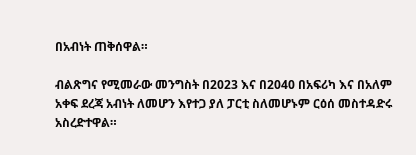በአብነት ጠቅሰዋል።

ብልጽግና የሚመራው መንግስት በ2023 እና በ2040 በአፍሪካ እና በአለም አቀፍ ደረጃ አብነት ለመሆን እየተጋ ያለ ፓርቲ ስለመሆኑም ርዕሰ መስተዳድሩ አስረድተዋል።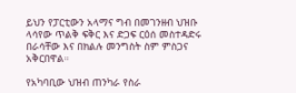ይህን የፓርቲውን አላማና ግብ በመገንዘብ ህዝቡ ላሳየው ጥልቅ ፍቅር እና ድጋፍ ርዕሰ መስተዳድሩ በራሳቸው እና በክልሉ መንግስት ስም ምስጋና አቅርበዋል።

የአካባቢው ህዝብ ጠንካራ የስራ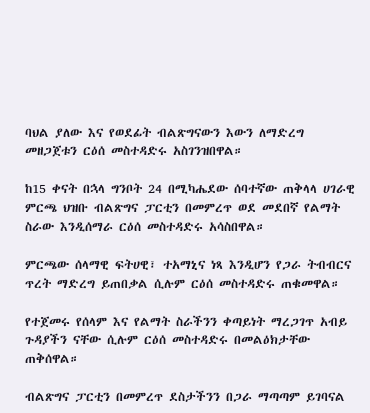ባህል ያለው እና የወደፊት ብልጽግናውን እውን ለማድረግ መዘጋጀቱን ርዕሰ መስተዳድሩ አስገንዝበዋል።

ከ15 ቀናት በኋላ ግንቦት 24 በሚካሔደው ሰባተኛው ጠቅላላ ሀገራዊ ምርጫ ህዝቡ ብልጽግና ፓርቲን በመምረጥ ወደ መደበኛ የልማት ስራው እንዲሰማራ ርዕሰ መስተዳድሩ አሳስበዋል።

ምርጫው ሰላማዊ ፍትሀዊ፣ ተአማኒና ነጻ እንዲሆን የጋራ ትብብርና ጥረት ማድረግ ይጠበቃል ሲሉም ርዕሰ መስተዳድሩ ጠቁመዋል።

የተጀመሩ የሰላም እና የልማት ስራችንን ቀጣይነት ማረጋገጥ አብይ ጉዳያችን ናቸው ሲሉም ርዕሰ መስተዳድሩ በመልዕክታቸው ጠቅሰዋል።

ብልጽግና ፓርቲን በመምረጥ ደስታችንን በጋራ ማጣጣም ይገባናል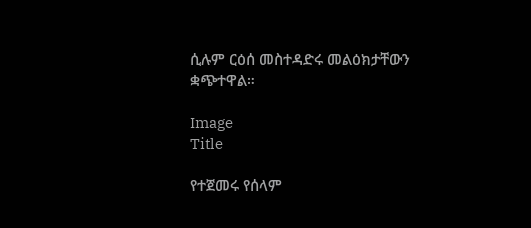ሲሉም ርዕሰ መስተዳድሩ መልዕክታቸውን ቋጭተዋል።

Image
Title

የተጀመሩ የሰላም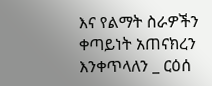እና የልማት ስራዎችን ቀጣይነት አጠናክረን እንቀጥላለን _ ርዕሰ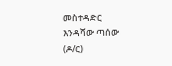መስተዳድር እንዳሻው ጣሰው (ዶ/ር)